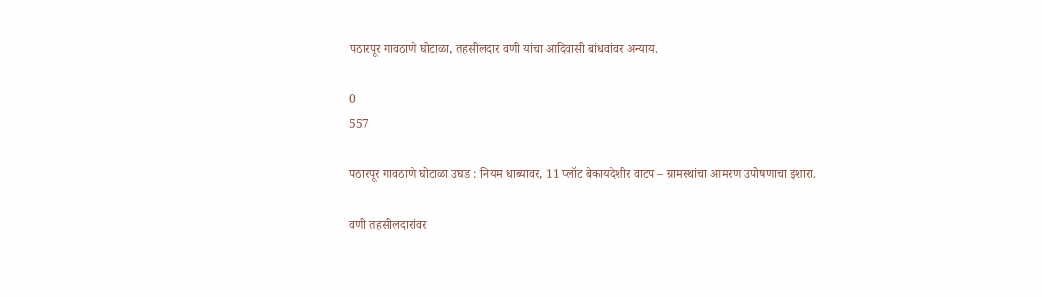पठारपूर गावठाणे घोटाळा, तहसीलदार वणी यांचा आदिवासी बांधवांवर अन्याय.

0
557

पठारपूर गावठाणे घोटाळा उघड : नियम धाब्यावर, 11 प्लॉट बेकायदेशीर वाटप – ग्रामस्थांचा आमरण उपोषणाचा इशारा.

वणी तहसीलदारांवर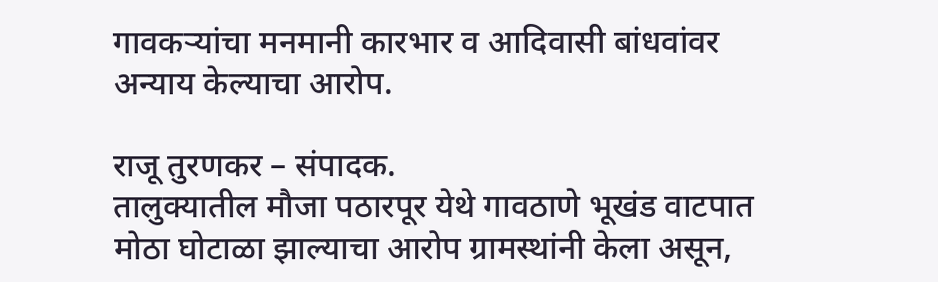गावकऱ्यांचा मनमानी कारभार व आदिवासी बांधवांवर अन्याय केल्याचा आरोप.

राजू तुरणकर – संपादक.
तालुक्यातील मौजा पठारपूर येथे गावठाणे भूखंड वाटपात मोठा घोटाळा झाल्याचा आरोप ग्रामस्थांनी केला असून,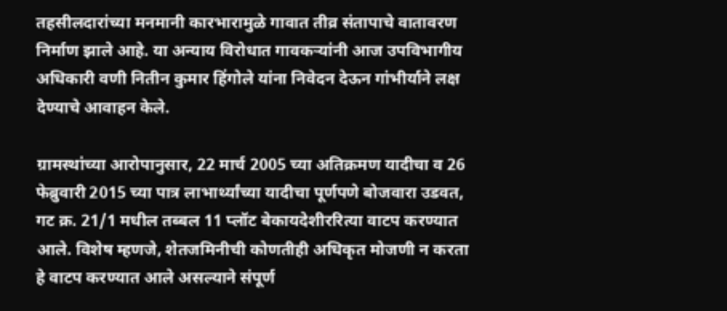तहसीलदारांच्या मनमानी कारभारामुळे गावात तीव्र संतापाचे वातावरण निर्माण झाले आहे. या अन्याय विरोधात गावकऱ्यांनी आज उपविभागीय अधिकारी वणी नितीन कुमार हिंगोले यांना निवेदन देऊन गांभीर्याने लक्ष देण्याचे आवाहन केले.

ग्रामस्थांच्या आरोपानुसार, 22 मार्च 2005 च्या अतिक्रमण यादीचा व 26 फेब्रुवारी 2015 च्या पात्र लाभार्थ्यांच्या यादीचा पूर्णपणे बोजवारा उडवत, गट क्र. 21/1 मधील तब्बल 11 प्लॉट बेकायदेशीररित्या वाटप करण्यात आले. विशेष म्हणजे, शेतजमिनीची कोणतीही अधिकृत मोजणी न करता हे वाटप करण्यात आले असल्याने संपूर्ण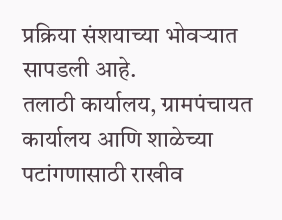प्रक्रिया संशयाच्या भोवऱ्यात सापडली आहे.
तलाठी कार्यालय, ग्रामपंचायत कार्यालय आणि शाळेच्या पटांगणासाठी राखीव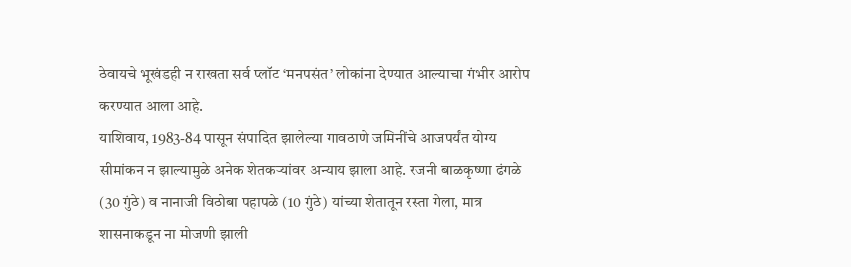ठेवायचे भूखंडही न राखता सर्व प्लॉट ‘मनपसंत’ लोकांना देण्यात आल्याचा गंभीर आरोप करण्यात आला आहे.
याशिवाय, 1983-84 पासून संपादित झालेल्या गावठाणे जमिनींचे आजपर्यंत योग्य सीमांकन न झाल्यामुळे अनेक शेतकऱ्यांवर अन्याय झाला आहे. रजनी बाळकृष्णा ढंगळे (30 गुंठे) व नानाजी विठोबा पहापळे (10 गुंठे) यांच्या शेतातून रस्ता गेला, मात्र शासनाकडून ना मोजणी झाली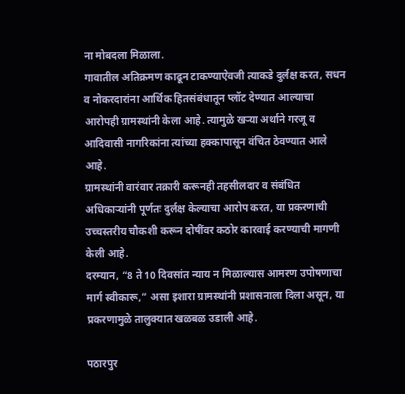ना मोबदला मिळाला.
गावातील अतिक्रमण काढून टाकण्याऐवजी त्याकडे दुर्लक्ष करत, सधन व नोकरदारांना आर्थिक हितसंबंधातून प्लॉट देण्यात आल्याचा आरोपही ग्रामस्थांनी केला आहे. त्यामुळे खऱ्या अर्थाने गरजू व आदिवासी नागरिकांना त्यांच्या हक्कापासून वंचित ठेवण्यात आले आहे.
ग्रामस्थांनी वारंवार तक्रारी करूनही तहसीलदार व संबंधित अधिकाऱ्यांनी पूर्णतः दुर्लक्ष केल्याचा आरोप करत, या प्रकरणाची उच्चस्तरीय चौकशी करून दोषींवर कठोर कारवाई करण्याची मागणी केली आहे.
दरम्यान, “8 ते 10 दिवसांत न्याय न मिळाल्यास आमरण उपोषणाचा मार्ग स्वीकारू,” असा इशारा ग्रामस्थांनी प्रशासनाला दिला असून, या प्रकरणामुळे तालुक्यात खळबळ उडाली आहे.

पठारपुर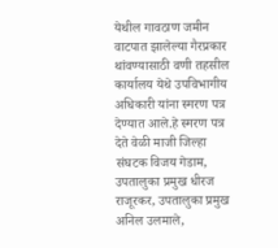येथील गावठाण जमीन वाटपात झालेल्या गैरप्रकार थांवण्यासाठी वणी तहसील कार्यालय येथे उपविभागीय अधिकारी यांना स्मरण पत्र देण्यात आले.हे स्मरण पत्र देते वेळी माजी जिल्हा संघटक विजय गेडाम, उपतालुका प्रमुख धीरज राजूरकर, उपतालुका प्रमुख अनिल उलमाले,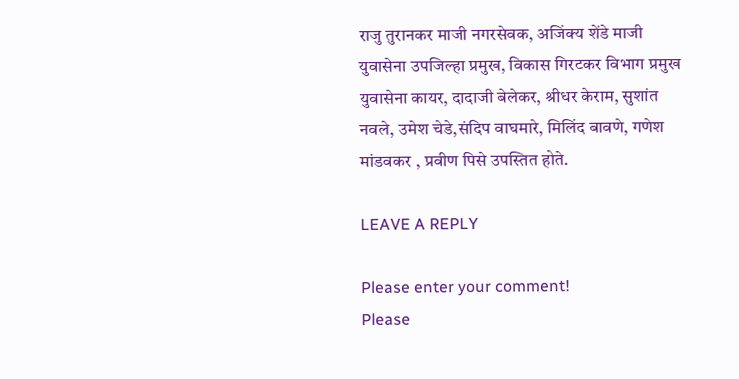राजु तुरानकर माजी नगरसेवक, अजिंक्य शेंडे माजी युवासेना उपजिल्हा प्रमुख, विकास गिरटकर विभाग प्रमुख युवासेना कायर, दादाजी बेलेकर, श्रीधर केराम, सुशांत नवले, उमेश चेडे,संदिप वाघमारे, मिलिंद बावणे, गणेश मांडवकर , प्रवीण पिसे उपस्तित होते.

LEAVE A REPLY

Please enter your comment!
Please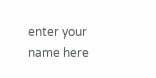enter your name here